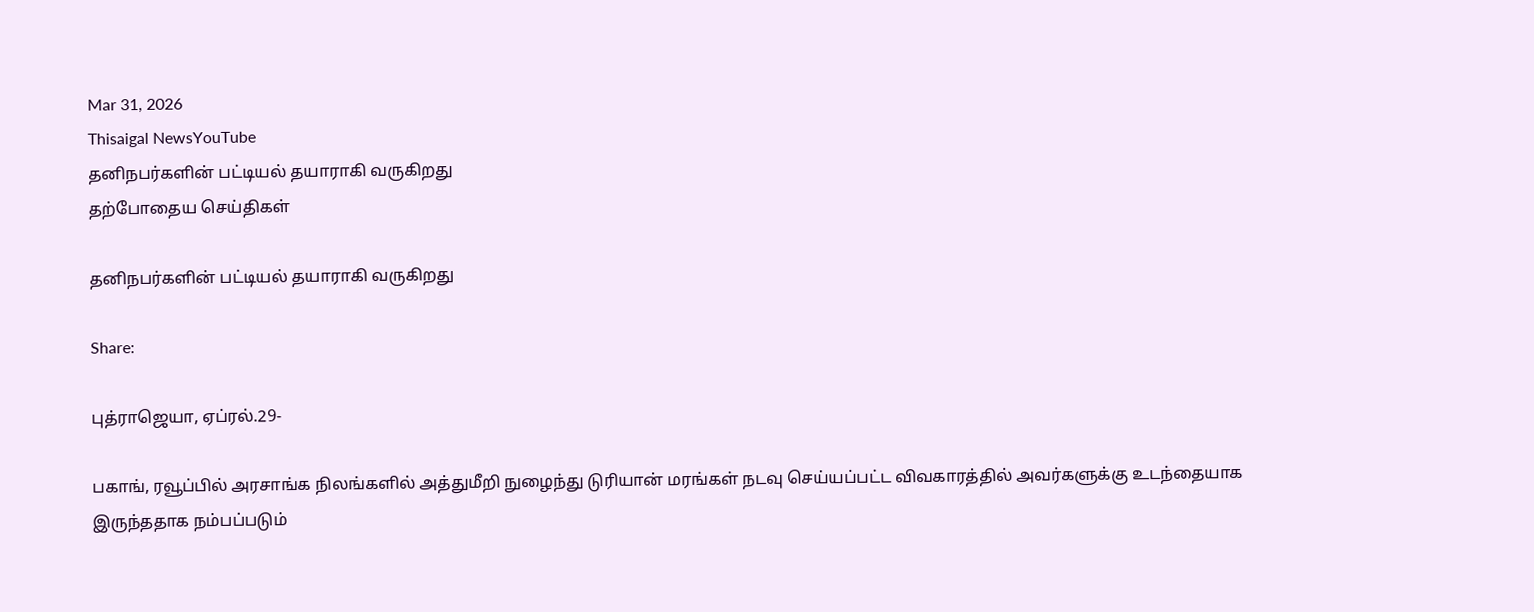Mar 31, 2026
Thisaigal NewsYouTube
தனிநபர்களின் பட்டியல் தயாராகி வருகிறது
தற்போதைய செய்திகள்

தனிநபர்களின் பட்டியல் தயாராகி வருகிறது

Share:

புத்ராஜெயா, ஏப்ரல்.29-

பகாங், ரவூப்பில் அரசாங்க நிலங்களில் அத்துமீறி நுழைந்து டுரியான் மரங்கள் நடவு செய்யப்பட்ட விவகாரத்தில் அவர்களுக்கு உடந்தையாக இருந்ததாக நம்பப்படும்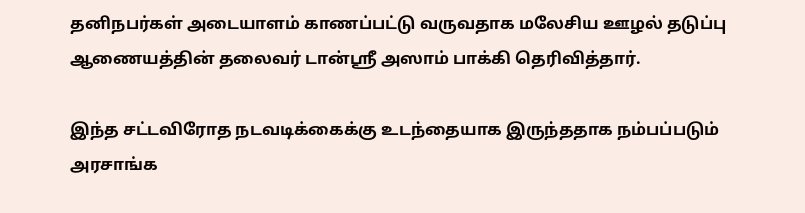தனிநபர்கள் அடையாளம் காணப்பட்டு வருவதாக மலேசிய ஊழல் தடுப்பு ஆணையத்தின் தலைவர் டான்ஸ்ரீ அஸாம் பாக்கி தெரிவித்தார்.

இந்த சட்டவிரோத நடவடிக்கைக்கு உடந்தையாக இருந்ததாக நம்பப்படும் அரசாங்க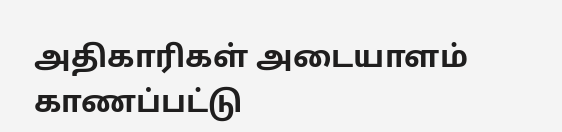அதிகாரிகள் அடையாளம் காணப்பட்டு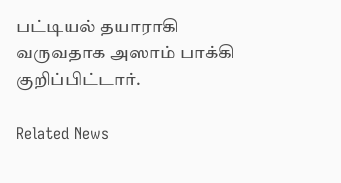பட்டியல் தயாராகி வருவதாக அஸாம் பாக்கி குறிப்பிட்டார்.

Related News